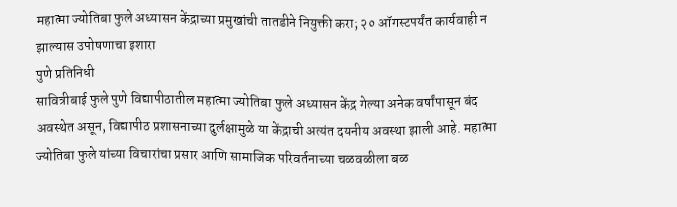महात्मा ज्योतिबा फुले अध्यासन केंद्राच्या प्रमुखांची तातडीने नियुक्ती करा; २० ऑगस्टपर्यंत कार्यवाही न झाल्यास उपोषणाचा इशारा
पुणे प्रतिनिधी
सावित्रीबाई फुले पुणे विद्यापीठातील महात्मा ज्योतिबा फुले अध्यासन केंद्र गेल्या अनेक वर्षांपासून बंद अवस्थेत असून, विद्यापीठ प्रशासनाच्या दुर्लक्षामुळे या केंद्राची अत्यंत दयनीय अवस्था झाली आहे. महात्मा ज्योतिबा फुले यांच्या विचारांचा प्रसार आणि सामाजिक परिवर्तनाच्या चळवळीला बळ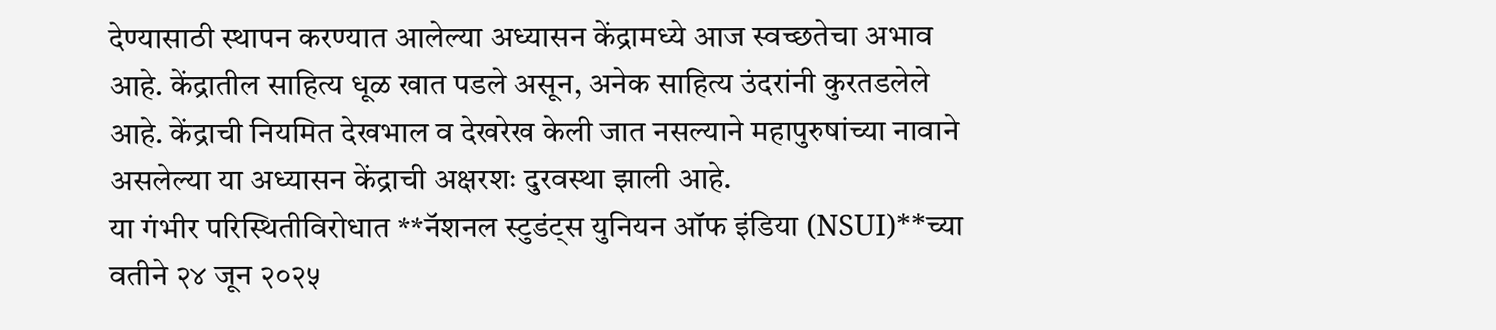देण्यासाठी स्थापन करण्यात आलेल्या अध्यासन केंद्रामध्ये आज स्वच्छतेचा अभाव आहे. केंद्रातील साहित्य धूळ खात पडले असून, अनेक साहित्य उंदरांनी कुरतडलेले आहे. केंद्राची नियमित देखभाल व देखरेख केली जात नसल्याने महापुरुषांच्या नावाने असलेल्या या अध्यासन केंद्राची अक्षरशः दुरवस्था झाली आहे.
या गंभीर परिस्थितीविरोधात **नॅशनल स्टुडंट्स युनियन ऑफ इंडिया (NSUI)**च्या वतीने २४ जून २०२५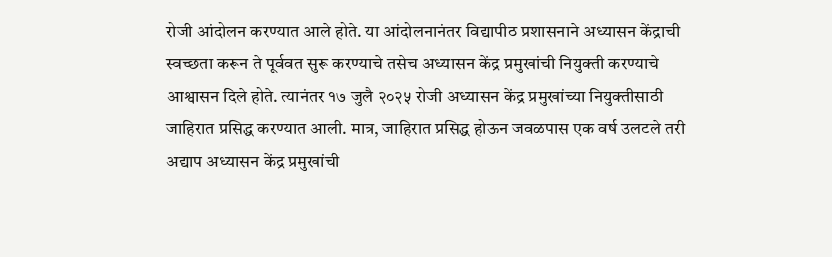रोजी आंदोलन करण्यात आले होते. या आंदोलनानंतर विद्यापीठ प्रशासनाने अध्यासन केंद्राची स्वच्छता करून ते पूर्ववत सुरू करण्याचे तसेच अध्यासन केंद्र प्रमुखांची नियुक्ती करण्याचे आश्वासन दिले होते. त्यानंतर १७ जुलै २०२५ रोजी अध्यासन केंद्र प्रमुखांच्या नियुक्तीसाठी जाहिरात प्रसिद्ध करण्यात आली. मात्र, जाहिरात प्रसिद्ध होऊन जवळपास एक वर्ष उलटले तरी अद्याप अध्यासन केंद्र प्रमुखांची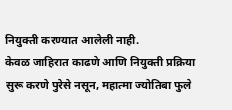नियुक्ती करण्यात आलेली नाही.
केवळ जाहिरात काढणे आणि नियुक्ती प्रक्रिया सुरू करणे पुरेसे नसून, महात्मा ज्योतिबा फुले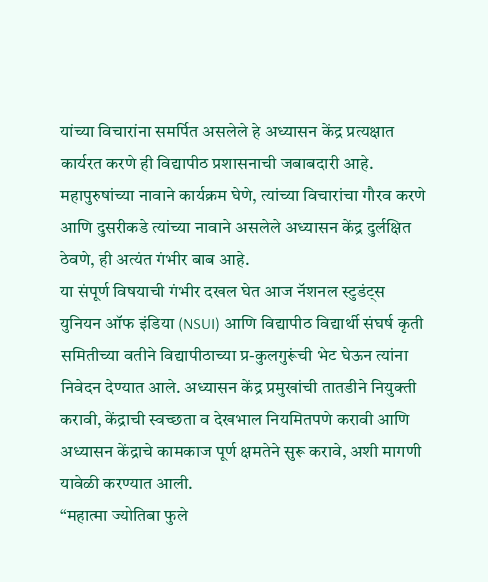यांच्या विचारांना समर्पित असलेले हे अध्यासन केंद्र प्रत्यक्षात कार्यरत करणे ही विद्यापीठ प्रशासनाची जबाबदारी आहे. महापुरुषांच्या नावाने कार्यक्रम घेणे, त्यांच्या विचारांचा गौरव करणे आणि दुसरीकडे त्यांच्या नावाने असलेले अध्यासन केंद्र दुर्लक्षित ठेवणे, ही अत्यंत गंभीर बाब आहे.
या संपूर्ण विषयाची गंभीर दखल घेत आज नॅशनल स्टुडंट्स युनियन ऑफ इंडिया (NSUI) आणि विद्यापीठ विद्यार्थी संघर्ष कृती समितीच्या वतीने विद्यापीठाच्या प्र-कुलगुरूंची भेट घेऊन त्यांना निवेदन देण्यात आले. अध्यासन केंद्र प्रमुखांची तातडीने नियुक्ती करावी, केंद्राची स्वच्छता व देखभाल नियमितपणे करावी आणि अध्यासन केंद्राचे कामकाज पूर्ण क्षमतेने सुरू करावे, अशी मागणी यावेळी करण्यात आली.
“महात्मा ज्योतिबा फुले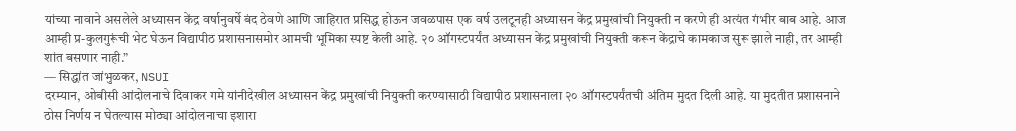यांच्या नावाने असलेले अध्यासन केंद्र वर्षानुवर्षे बंद ठेवणे आणि जाहिरात प्रसिद्ध होऊन जवळपास एक वर्ष उलटूनही अध्यासन केंद्र प्रमुखांची नियुक्ती न करणे ही अत्यंत गंभीर बाब आहे. आज आम्ही प्र-कुलगुरूंची भेट घेऊन विद्यापीठ प्रशासनासमोर आमची भूमिका स्पष्ट केली आहे. २० ऑगस्टपर्यंत अध्यासन केंद्र प्रमुखांची नियुक्ती करून केंद्राचे कामकाज सुरू झाले नाही, तर आम्ही शांत बसणार नाही.”
— सिद्धांत जांभुळकर, NSUI
दरम्यान, ओबीसी आंदोलनाचे दिवाकर गमे यांनीदेखील अध्यासन केंद्र प्रमुखांची नियुक्ती करण्यासाठी विद्यापीठ प्रशासनाला २० ऑगस्टपर्यंतची अंतिम मुदत दिली आहे. या मुदतीत प्रशासनाने ठोस निर्णय न घेतल्यास मोठ्या आंदोलनाचा इशारा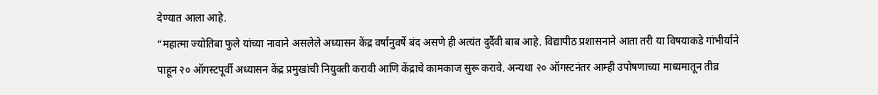देण्यात आला आहे.
“महात्मा ज्योतिबा फुले यांच्या नावाने असलेले अध्यासन केंद्र वर्षानुवर्षे बंद असणे ही अत्यंत दुर्दैवी बाब आहे. विद्यापीठ प्रशासनाने आता तरी या विषयाकडे गांभीर्याने पाहून २० ऑगस्टपूर्वी अध्यासन केंद्र प्रमुखांची नियुक्ती करावी आणि केंद्राचे कामकाज सुरू करावे. अन्यथा २० ऑगस्टनंतर आम्ही उपोषणाच्या माध्यमातून तीव्र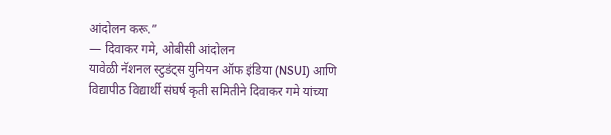आंदोलन करू.”
— दिवाकर गमे, ओबीसी आंदोलन
यावेळी नॅशनल स्टुडंट्स युनियन ऑफ इंडिया (NSUI) आणि विद्यापीठ विद्यार्थी संघर्ष कृती समितीने दिवाकर गमे यांच्या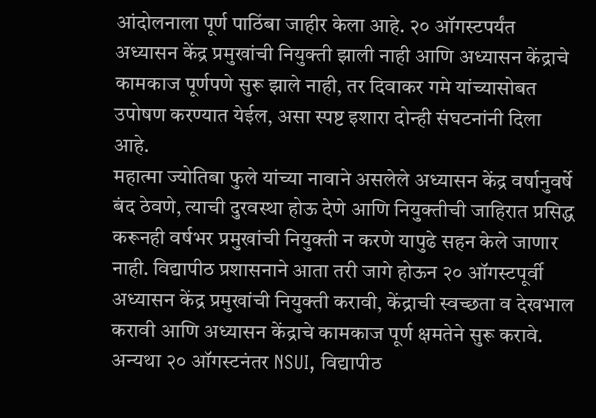आंदोलनाला पूर्ण पाठिंबा जाहीर केला आहे. २० ऑगस्टपर्यंत अध्यासन केंद्र प्रमुखांची नियुक्ती झाली नाही आणि अध्यासन केंद्राचे कामकाज पूर्णपणे सुरू झाले नाही, तर दिवाकर गमे यांच्यासोबत उपोषण करण्यात येईल, असा स्पष्ट इशारा दोन्ही संघटनांनी दिला आहे.
महात्मा ज्योतिबा फुले यांच्या नावाने असलेले अध्यासन केंद्र वर्षानुवर्षे बंद ठेवणे, त्याची दुरवस्था होऊ देणे आणि नियुक्तीची जाहिरात प्रसिद्ध करूनही वर्षभर प्रमुखांची नियुक्ती न करणे यापुढे सहन केले जाणार नाही. विद्यापीठ प्रशासनाने आता तरी जागे होऊन २० ऑगस्टपूर्वी अध्यासन केंद्र प्रमुखांची नियुक्ती करावी, केंद्राची स्वच्छता व देखभाल करावी आणि अध्यासन केंद्राचे कामकाज पूर्ण क्षमतेने सुरू करावे.
अन्यथा २० ऑगस्टनंतर NSUI, विद्यापीठ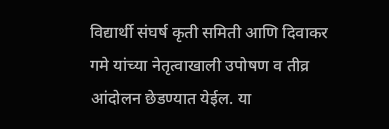विद्यार्थी संघर्ष कृती समिती आणि दिवाकर गमे यांच्या नेतृत्वाखाली उपोषण व तीव्र आंदोलन छेडण्यात येईल. या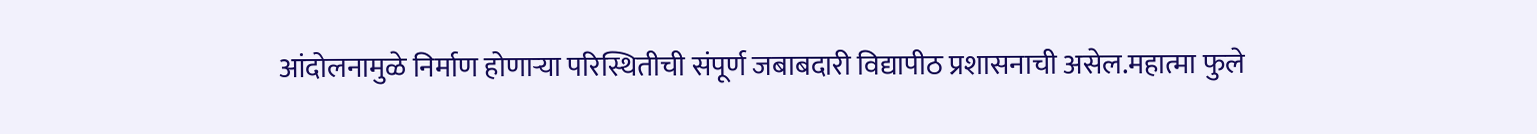आंदोलनामुळे निर्माण होणाऱ्या परिस्थितीची संपूर्ण जबाबदारी विद्यापीठ प्रशासनाची असेल.महात्मा फुले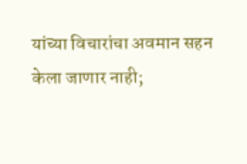यांच्या विचारांचा अवमान सहन केला जाणार नाही;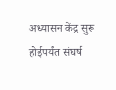अध्यासन केंद्र सुरू होईपर्यंत संघर्ष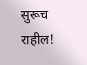सुरूच राहील!